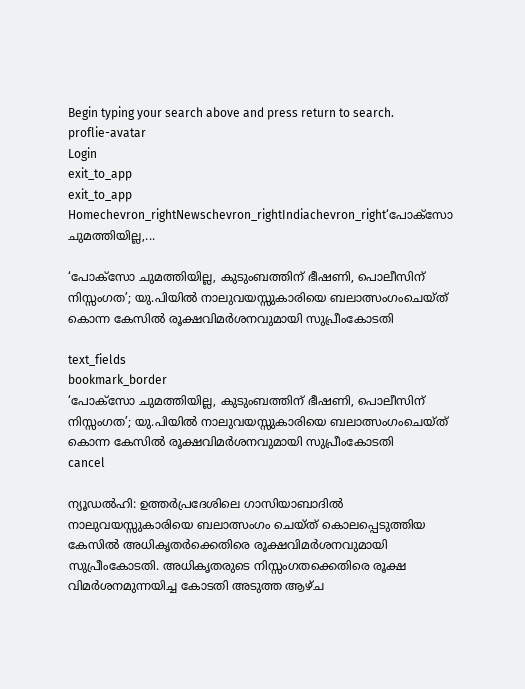Begin typing your search above and press return to search.
proflie-avatar
Login
exit_to_app
exit_to_app
Homechevron_rightNewschevron_rightIndiachevron_right‘പോക്സോ ചുമത്തിയില്ല,...

‘പോക്സോ ചുമത്തിയില്ല, കുടുംബത്തിന് ഭീഷണി, പൊലീസിന് നിസ്സംഗത’; യു.പിയിൽ നാലുവയസ്സുകാരിയെ ബലാത്സംഗംചെയ്ത് കൊന്ന കേസിൽ രൂക്ഷവിമർശനവുമായി സുപ്രീംകോടതി

text_fields
bookmark_border
‘പോക്സോ ചുമത്തിയില്ല, കുടുംബത്തിന് ഭീഷണി, പൊലീസിന് നിസ്സംഗത’; യു.പിയിൽ നാലുവയസ്സുകാരിയെ ബലാത്സംഗംചെയ്ത് കൊന്ന കേസിൽ രൂക്ഷവിമർശനവുമായി സുപ്രീംകോടതി
cancel

ന്യൂഡൽഹി: ഉത്തർപ്രദേശിലെ ഗാസിയാബാദിൽ നാലുവയസ്സുകാരിയെ ബലാത്സംഗം ചെയ്ത് കൊലപ്പെടുത്തിയ കേസിൽ അധികൃതർക്കെതിരെ രൂക്ഷവിമർശനവുമായി സുപ്രീംകോടതി. അധികൃതരുടെ നിസ്സംഗതക്കെതിരെ രൂക്ഷ വിമർശനമുന്നയിച്ച കോടതി അടുത്ത ആഴ്ച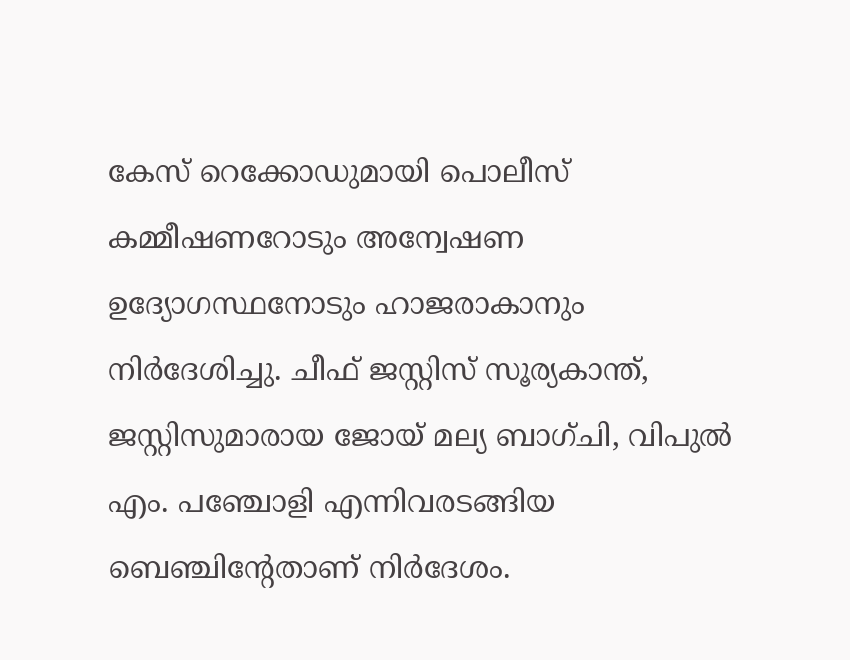കേസ് റെക്കോഡുമായി പൊലീസ് കമ്മീഷണറോടും അന്വേഷണ ഉദ്യോഗസ്ഥനോടും ഹാജരാകാനും നിർദേശിച്ചു. ചീഫ് ജസ്റ്റിസ് സൂര്യകാന്ത്, ജസ്റ്റിസുമാരായ ജോയ് മല്യ ബാഗ്ചി, വിപുൽ എം. പഞ്ചോളി എന്നിവരടങ്ങിയ ബെഞ്ചിന്റേതാണ് നിർദേശം.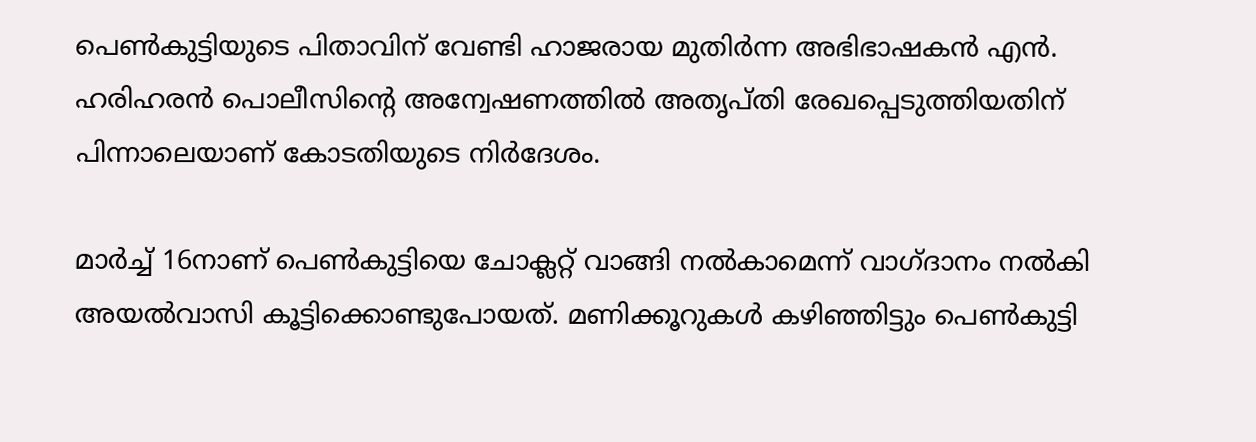പെൺകുട്ടിയുടെ പിതാവിന് വേണ്ടി ഹാജരായ മുതിർന്ന അഭിഭാഷകൻ എൻ. ഹരിഹരൻ പൊലീസിന്റെ അന്വേഷണത്തിൽ അതൃപ്തി രേഖപ്പെടുത്തിയതിന് പിന്നാലെയാണ് കോടതിയുടെ നിർദേശം.

മാർച്ച് 16നാണ് പെൺകുട്ടിയെ ചോക്ലറ്റ് വാങ്ങി നൽകാമെന്ന് വാഗ്ദാനം നൽകി അയൽവാസി കൂട്ടിക്കൊണ്ടുപോയത്. മണിക്കൂറുകൾ കഴിഞ്ഞിട്ടും പെൺകുട്ടി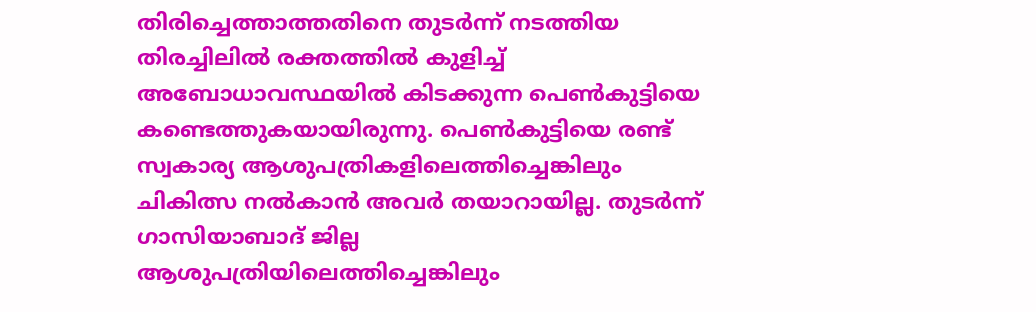തിരിച്ചെത്താത്തതിനെ തുടർന്ന് നടത്തിയ തിരച്ചിലിൽ രക്തത്തിൽ കുളിച്ച് അബോധാവസ്ഥയിൽ കിടക്കുന്ന പെൺകുട്ടിയെ കണ്ടെത്തുകയായിരുന്നു. പെൺകുട്ടിയെ രണ്ട് സ്വകാര്യ ആശുപത്രികളിലെത്തിച്ചെങ്കിലും ചികിത്സ നൽകാൻ അവർ തയാറായില്ല. തുടർന്ന് ഗാസിയാബാദ് ജില്ല ആശുപത്രിയിലെത്തിച്ചെങ്കിലും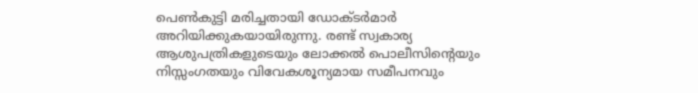പെൺകുട്ടി മരിച്ചതായി ഡോക്ടർമാർ അറിയിക്കുകയായിരുന്നു. രണ്ട് സ്വകാര്യ ആശുപത്രികളുടെയും ലോക്കൽ പൊലീസിന്റെയും നിസ്സംഗതയും വിവേകശൂന്യമായ സമീപനവും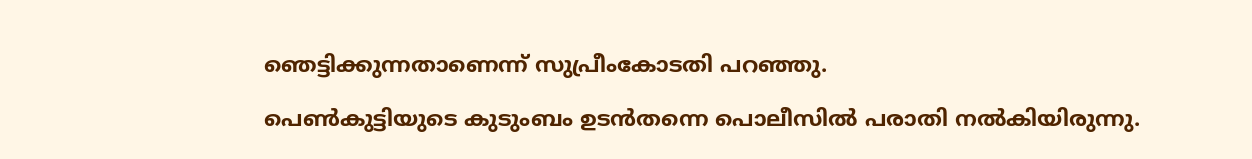ഞെട്ടിക്കുന്നതാണെന്ന് സുപ്രീംകോടതി പറഞ്ഞു.

പെൺകുട്ടിയുടെ കുടുംബം ഉടൻതന്നെ പൊലീസിൽ പരാതി നൽകിയിരുന്നു.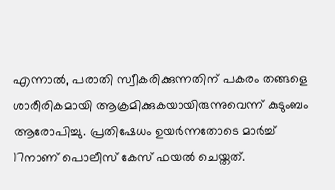എന്നാൽ, പരാതി സ്വീകരിക്കുന്നതിന് പകരം തങ്ങളെ ശാരീരികമായി ആക്രമിക്കുകയായിരുന്നുവെന്ന് കുടുംബം ആരോപിച്ചു. പ്രതിഷേധം ഉയർന്നതോടെ മാർച്ച് 17നാണ് പൊലീസ് കേസ് ഫയൽ ചെയ്തത്.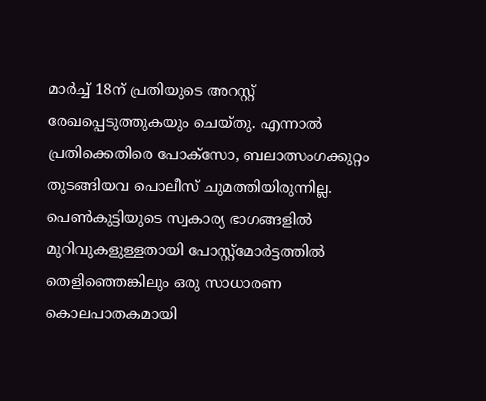മാർച്ച് 18ന് പ്രതിയുടെ അറസ്റ്റ് രേഖപ്പെടുത്തുകയും ചെയ്തു. എന്നാൽ പ്രതിക്കെതിരെ പോക്സോ, ബലാത്സംഗക്കുറ്റം തുടങ്ങിയവ പൊലീസ് ചുമത്തിയിരുന്നില്ല. പെൺകുട്ടിയുടെ സ്വകാര്യ ഭാഗങ്ങളിൽ മുറിവുകളുള്ളതായി പോസ്റ്റ്‌മോർട്ടത്തിൽ തെളിഞ്ഞെങ്കിലും ഒരു സാധാരണ കൊലപാതകമായി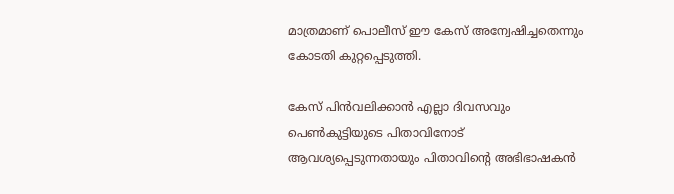മാത്രമാണ് പൊലീസ് ഈ കേസ് അന്വേഷിച്ചതെന്നും കോടതി കുറ്റപ്പെടുത്തി.

കേസ് പിൻവലിക്കാൻ എല്ലാ ദിവസവും പെൺകുട്ടിയുടെ പിതാവിനോട് ആവശ്യപ്പെടുന്നതായും പിതാവിന്റെ അഭിഭാഷകൻ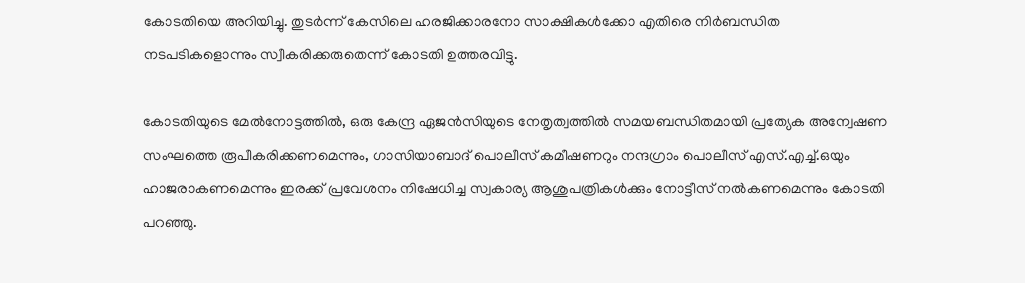കോടതിയെ അറിയിച്ചു. തുടർന്ന് കേസിലെ ഹരജിക്കാരനോ സാക്ഷികൾക്കോ എതിരെ നിർബന്ധിത നടപടികളൊന്നും സ്വീകരിക്കരുതെന്ന് കോടതി ഉത്തരവിട്ടു.

കോടതിയുടെ മേൽനോട്ടത്തിൽ, ഒരു കേന്ദ്ര ഏജൻസിയുടെ നേതൃത്വത്തിൽ സമയബന്ധിതമായി പ്രത്യേക അന്വേഷണ സംഘത്തെ രൂപീകരിക്കണമെന്നും, ഗാസിയാബാദ് പൊലീസ് കമീഷണറും നന്ദഗ്രാം പൊലീസ് എസ്.എച്ച്.ഒയും ഹാജരാകണമെന്നും ഇരക്ക് പ്രവേശനം നിഷേധിച്ച സ്വകാര്യ ആശുപത്രികൾക്കും നോട്ടീസ് നൽകണമെന്നും കോടതി പറഞ്ഞു.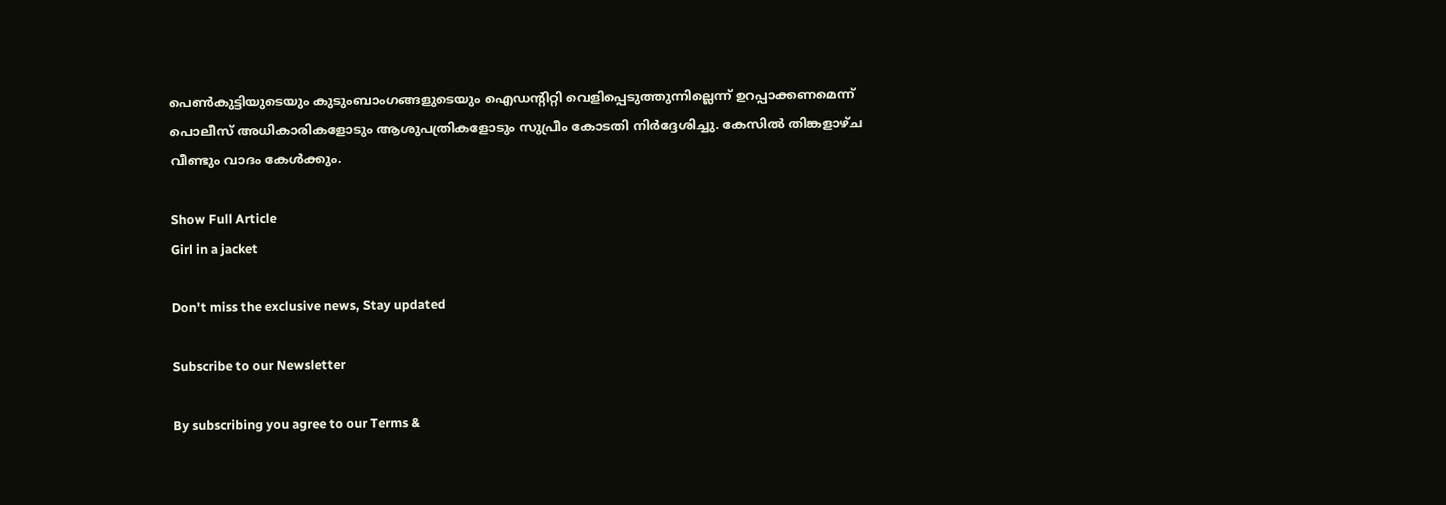പെൺകുട്ടിയുടെയും കുടുംബാംഗങ്ങളുടെയും ഐഡന്റിറ്റി വെളിപ്പെടുത്തുന്നില്ലെന്ന് ഉറപ്പാക്കണമെന്ന് പൊലീസ് അധികാരികളോടും ആശുപത്രികളോടും സുപ്രീം കോടതി നിർദ്ദേശിച്ചു. കേസിൽ തിങ്കളാഴ്ച വീണ്ടും വാദം കേൾക്കും.

Show Full Article
Girl in a jacket

Don't miss the exclusive news, Stay updated

Subscribe to our Newsletter

By subscribing you agree to our Terms &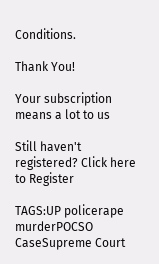Conditions.

Thank You!

Your subscription means a lot to us

Still haven't registered? Click here to Register

TAGS:UP policerape murderPOCSO CaseSupreme Court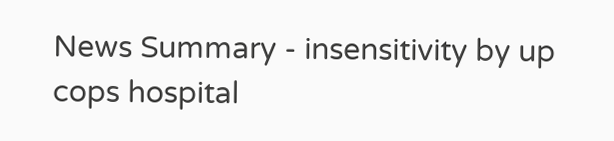News Summary - insensitivity by up cops hospital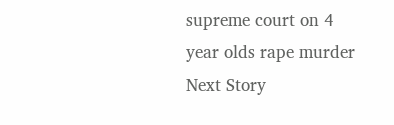supreme court on 4 year olds rape murder
Next Story